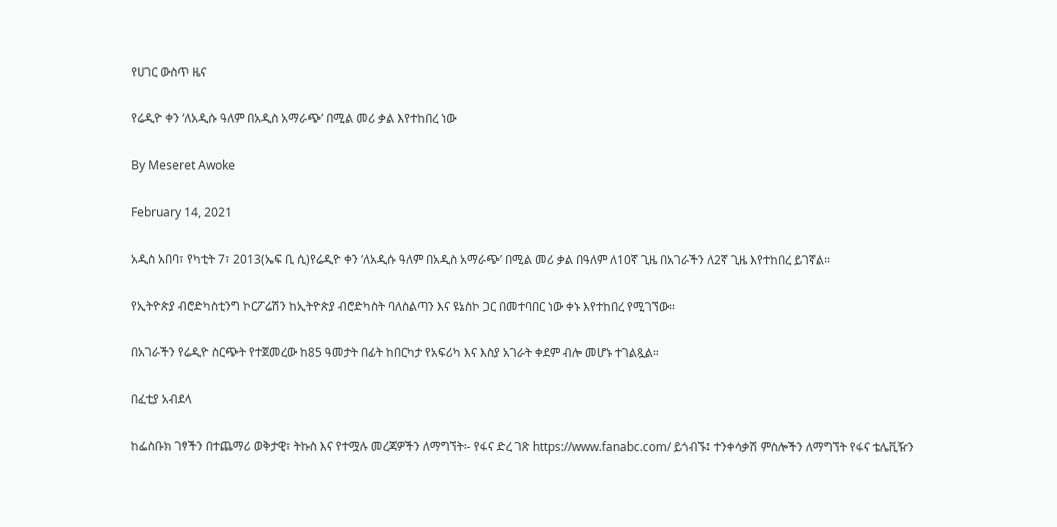የሀገር ውስጥ ዜና

የሬዲዮ ቀን ‘ለአዲሱ ዓለም በአዲስ አማራጭ’ በሚል መሪ ቃል እየተከበረ ነው

By Meseret Awoke

February 14, 2021

አዲስ አበባ፣ የካቲት 7፣ 2013(ኤፍ ቢ ሲ)የሬዲዮ ቀን ‘ለአዲሱ ዓለም በአዲስ አማራጭ’ በሚል መሪ ቃል በዓለም ለ10ኛ ጊዜ በአገራችን ለ2ኛ ጊዜ እየተከበረ ይገኛል፡፡

የኢትዮጵያ ብሮድካስቲንግ ኮርፖሬሽን ከኢትዮጵያ ብሮድካስት ባለስልጣን እና ዩኔስኮ ጋር በመተባበር ነው ቀኑ እየተከበረ የሚገኘው፡፡

በአገራችን የሬዲዮ ስርጭት የተጀመረው ከ85 ዓመታት በፊት ከበርካታ የአፍሪካ እና እስያ አገራት ቀደም ብሎ መሆኑ ተገልጿል።

በፈቲያ አብደላ

ከፌስቡክ ገፃችን በተጨማሪ ወቅታዊ፣ ትኩስ እና የተሟሉ መረጃዎችን ለማግኘት፡- የፋና ድረ ገጽ https://www.fanabc.com/ ይጎብኙ፤ ተንቀሳቃሽ ምስሎችን ለማግኘት የፋና ቴሌቪዥን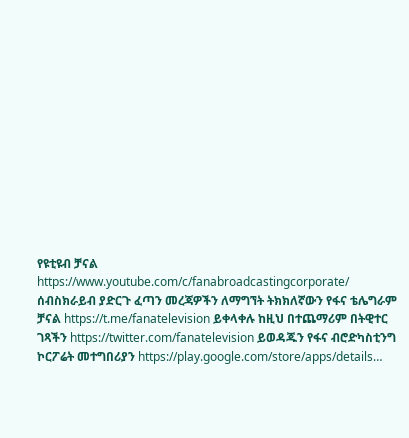የዩቲዩብ ቻናል https://www.youtube.com/c/fanabroadcastingcorporate/ ሰብስክራይብ ያድርጉ ፈጣን መረጃዎችን ለማግኘት ትክክለኛውን የፋና ቴሌግራም ቻናል https://t.me/fanatelevision ይቀላቀሉ ከዚህ በተጨማሪም በትዊተር ገጻችን https://twitter.com/fanatelevision ይወዳጁን የፋና ብሮድካስቲንግ ኮርፖሬት መተግበሪያን https://play.google.com/store/apps/details…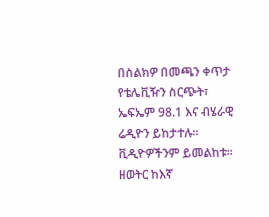በስልክዎ በመጫን ቀጥታ የቴሌቪዥን ስርጭት፣ ኤፍኤም 98.1 እና ብሄራዊ ሬዲዮን ይከታተሉ፡፡ ቪዲዮዎችንም ይመልከቱ፡፡ ዘወትር ከእኛ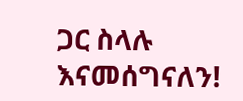ጋር ስላሉ እናመሰግናለን!